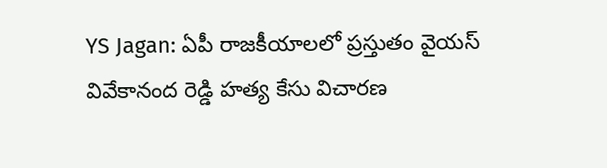YS Jagan: ఏపీ రాజకీయాలలో ప్రస్తుతం వైయస్ వివేకానంద రెడ్డి హత్య కేసు విచారణ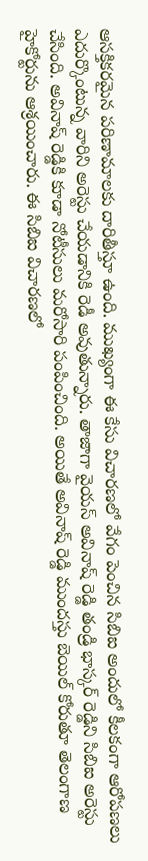ఆసక్తికరమైన పరిణామాలకు దారితీస్తూ ఉంది. ముఖ్యంగా ఈ కేసు విచారణలో వేగం పెంచిన సిబిఐ అందులో కీలకంగా ఆరోపణలు ఎదుర్కొంటున్న వారిని అరెస్టు చేయడానికి రెడీ అవుతున్నారు. తాజాగా వైయస్ అవినాష్ రెడ్డి తండ్రి భాస్కర్ రెడ్డిని సిబిఐ అరెస్టు చేసింది. అవినాష్ రెడ్డికి కూడా నోటీసులు మరోసారి పంపించింది. అయితే అవినాష్ రెడ్డి ముందస్తు బెయిల్ కోరుతూ తెలంగాణ హైకోర్టును ఆశ్రయించారు. ఈ సిబిఐ విచారణలో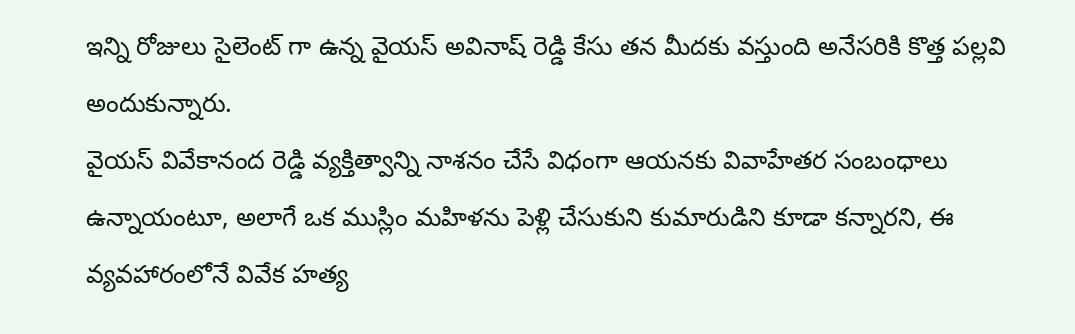ఇన్ని రోజులు సైలెంట్ గా ఉన్న వైయస్ అవినాష్ రెడ్డి కేసు తన మీదకు వస్తుంది అనేసరికి కొత్త పల్లవి అందుకున్నారు.
వైయస్ వివేకానంద రెడ్డి వ్యక్తిత్వాన్ని నాశనం చేసే విధంగా ఆయనకు వివాహేతర సంబంధాలు ఉన్నాయంటూ, అలాగే ఒక ముస్లిం మహిళను పెళ్లి చేసుకుని కుమారుడిని కూడా కన్నారని, ఈ వ్యవహారంలోనే వివేక హత్య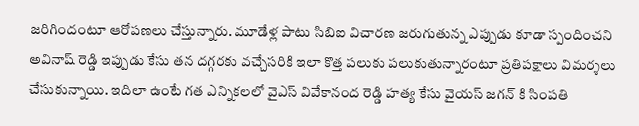జరిగిందంటూ ఆరోపణలు చేస్తున్నారు. మూడేళ్ల పాటు సిబిఐ విచారణ జరుగుతున్న ఎప్పుడు కూడా స్పందించని అవినాష్ రెడ్డి ఇప్పుడు కేసు తన దగ్గరకు వచ్చేసరికి ఇలా కొత్త పలుకు పలుకుతున్నారంటూ ప్రతిపక్షాలు విమర్శలు చేసుకున్నాయి. ఇదిలా ఉంటే గత ఎన్నికలలో వైఎస్ వివేకానంద రెడ్డి హత్య కేసు వైయస్ జగన్ కి సింపతి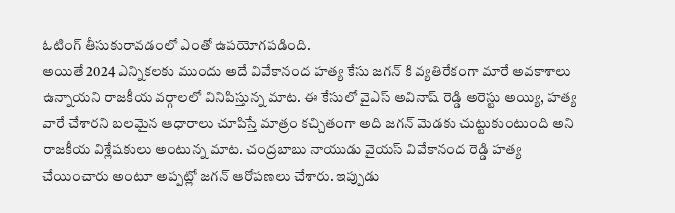ఓటింగ్ తీసుకురావడంలో ఎంతో ఉపయోగపడింది.
అయితే 2024 ఎన్నికలకు ముందు అదే వివేకానంద హత్య కేసు జగన్ కి వ్యతిరేకంగా మారే అవకాశాలు ఉన్నాయని రాజకీయ వర్గాలలో వినిపిస్తున్న మాట. ఈ కేసులో వైఎస్ అవినాష్ రెడ్డి అరెస్టు అయ్యి, హత్య వారే చేశారని బలమైన ఆధారాలు చూపిస్తే మాత్రం కచ్చితంగా అది జగన్ మెడకు చుట్టుకుంటుంది అని రాజకీయ విశ్లేషకులు అంటున్న మాట. చంద్రబాబు నాయుడు వైయస్ వివేకానంద రెడ్డి హత్య చేయించారు అంటూ అప్పట్లో జగన్ ఆరోపణలు చేశారు. ఇప్పుడు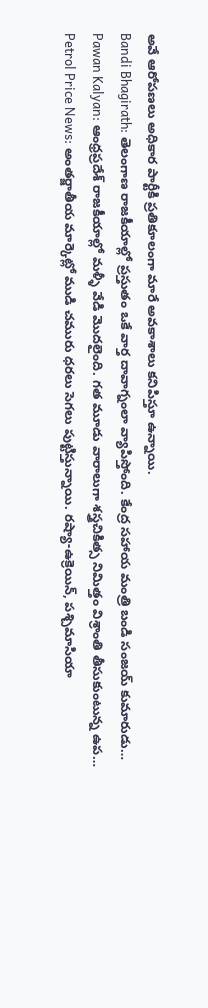అవే ఆరోపణలు అధికార పార్టీకి ప్రతికూలంగా మారే అవకాశాలు కనిపిస్తూ ఉన్నాయి.
Bandi Bhagirath: తెలంగాణ రాజకీయాల్లో ప్రస్తుతం ఒకే వార్త దావాగ్నంలా వ్యాపిస్తోంది. కేంద్ర సహాయ మంత్రి బండి సంజయ్ కుమారుడు…
Pawan Kalyan: ఆంధ్రప్రదేశ్ రాజకీయాల్లో మళ్ళీ వేడి మొదలైంది. గత మూడు వారాలుగా శస్త్రచికిత్స నిమిత్తం విశ్రాంతి తీసుకుంటున్న ఉప…
Petrol Price News: అంతర్జాతీయ మార్కెట్లో ముడి చమురు ధరలు సెగలు పుట్టిస్తున్నాయి. రష్యా-ఉక్రెయిన్, పశ్చిమాసియా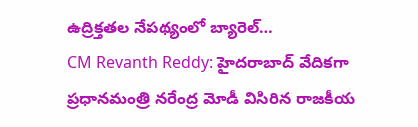ఉద్రిక్తతల నేపథ్యంలో బ్యారెల్…
CM Revanth Reddy: హైదరాబాద్ వేదికగా ప్రధానమంత్రి నరేంద్ర మోడీ విసిరిన రాజకీయ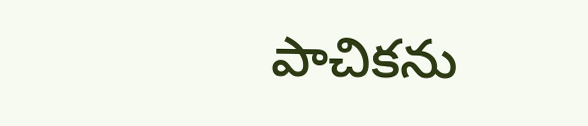పాచికను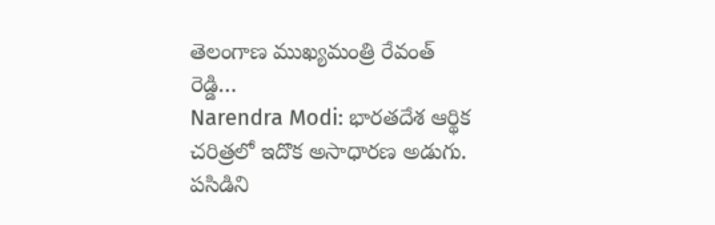తెలంగాణ ముఖ్యమంత్రి రేవంత్ రెడ్డి…
Narendra Modi: భారతదేశ ఆర్థిక చరిత్రలో ఇదొక అసాధారణ అడుగు. పసిడిని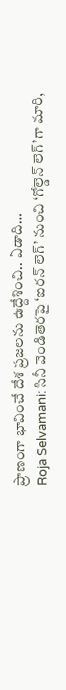ప్రాణంగా భావించే దేశ ప్రజలను ఉద్దేశించి.. ఏడాది…
Roja Selvamani: సినీ వెండితెరపై ‘ఐరన్ లెగ్’ నుంచి ‘గోల్డెన్ లెగ్’గా మారి,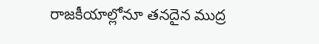రాజకీయాల్లోనూ తనదైన ముద్ర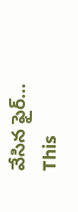వేసిన ఫైర్…
This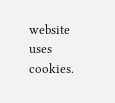website uses cookies.